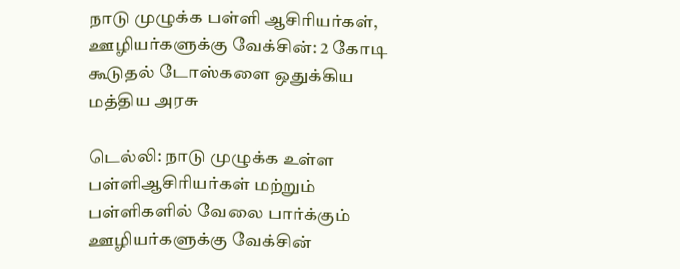நாடு முழுக்க பள்ளி ஆசிரியர்கள், ஊழியர்களுக்கு வேக்சின்: 2 கோடி கூடுதல் டோஸ்களை ஒதுக்கிய மத்திய அரசு

டெல்லி: நாடு முழுக்க உள்ள பள்ளிஆசிரியர்கள் மற்றும் பள்ளிகளில் வேலை பார்க்கும் ஊழியர்களுக்கு வேக்சின்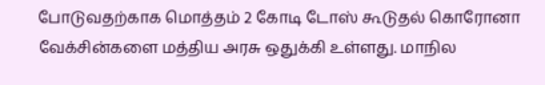போடுவதற்காக மொத்தம் 2 கோடி டோஸ் கூடுதல் கொரோனா வேக்சின்களை மத்திய அரசு ஒதுக்கி உள்ளது. மாநில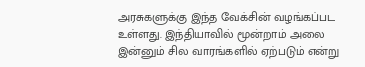அரசுகளுக்கு இந்த வேக்சின் வழங்கப்பட உள்ளது. இந்தியாவில் மூன்றாம் அலை இன்னும் சில வாரங்களில் ஏற்படும் என்று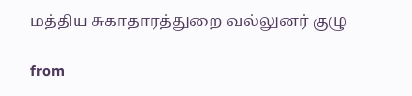மத்திய சுகாதாரத்துறை வல்லுனர் குழு

from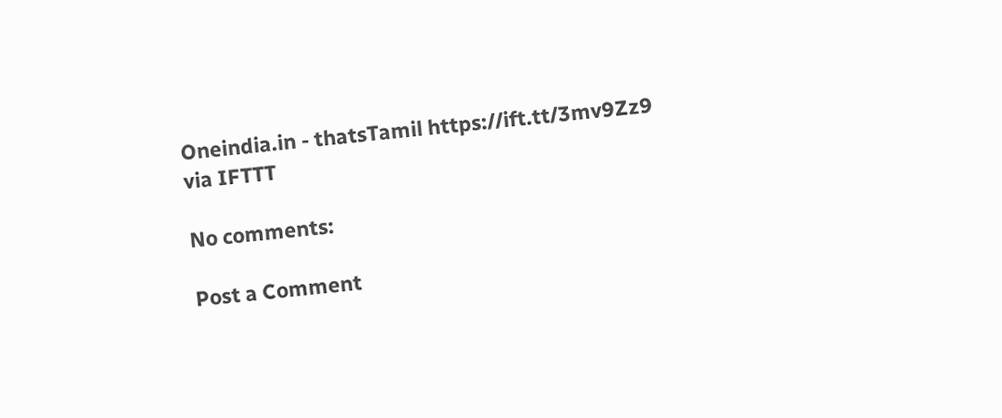Oneindia.in - thatsTamil https://ift.tt/3mv9Zz9
via IFTTT

No comments:

Post a Comment